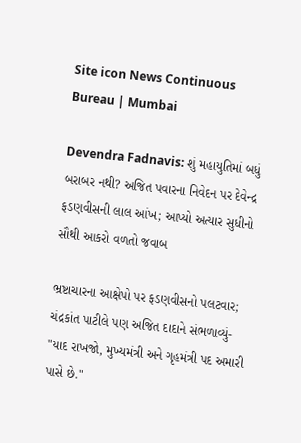Site icon News Continuous Bureau | Mumbai

Devendra Fadnavis: શું મહાયુતિમાં બધું બરાબર નથી? અજિત પવારના નિવેદન પર દેવેન્દ્ર ફડણવીસની લાલ આંખ; આપ્યો અત્યાર સુધીનો સૌથી આકરો વળતો જવાબ

ભ્રષ્ટાચારના આક્ષેપો પર ફડણવીસનો પલટવાર; ચંદ્રકાંત પાટીલે પણ અજિત દાદાને સંભળાવ્યું- "યાદ રાખજો, મુખ્યમંત્રી અને ગૃહમંત્રી પદ અમારી પાસે છે."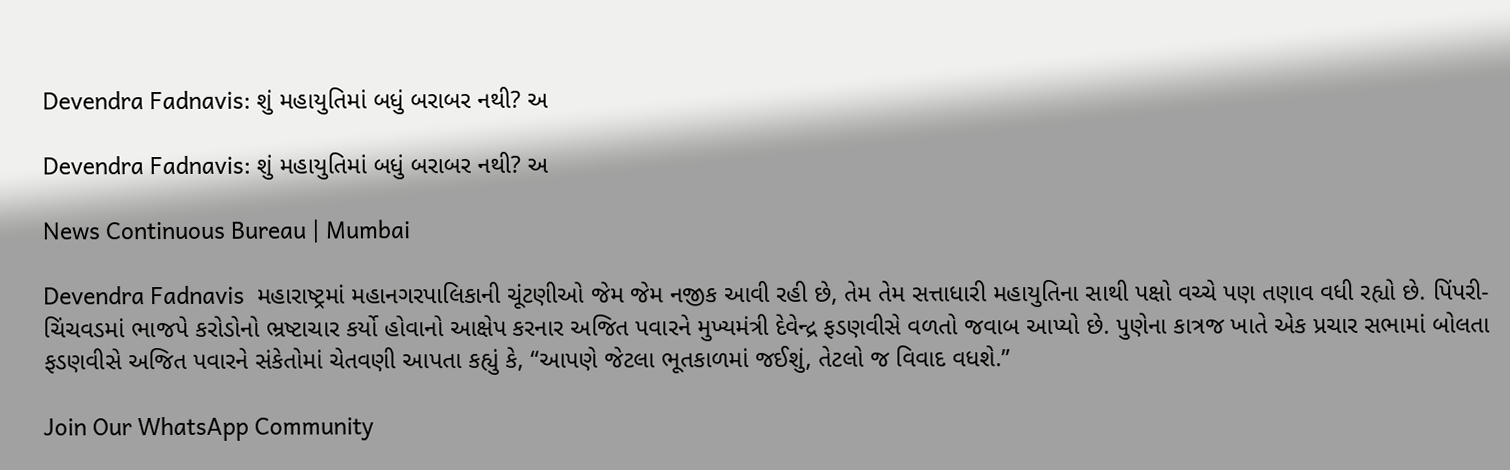Devendra Fadnavis: શું મહાયુતિમાં બધું બરાબર નથી? અ

Devendra Fadnavis: શું મહાયુતિમાં બધું બરાબર નથી? અ

News Continuous Bureau | Mumbai

Devendra Fadnavis  મહારાષ્ટ્રમાં મહાનગરપાલિકાની ચૂંટણીઓ જેમ જેમ નજીક આવી રહી છે, તેમ તેમ સત્તાધારી મહાયુતિના સાથી પક્ષો વચ્ચે પણ તણાવ વધી રહ્યો છે. પિંપરી-ચિંચવડમાં ભાજપે કરોડોનો ભ્રષ્ટાચાર કર્યો હોવાનો આક્ષેપ કરનાર અજિત પવારને મુખ્યમંત્રી દેવેન્દ્ર ફડણવીસે વળતો જવાબ આપ્યો છે. પુણેના કાત્રજ ખાતે એક પ્રચાર સભામાં બોલતા ફડણવીસે અજિત પવારને સંકેતોમાં ચેતવણી આપતા કહ્યું કે, “આપણે જેટલા ભૂતકાળમાં જઈશું, તેટલો જ વિવાદ વધશે.”

Join Our WhatsApp Community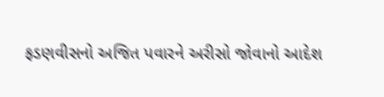ફડણવીસનો અજિત પવારને અરીસો જોવાનો આદેશ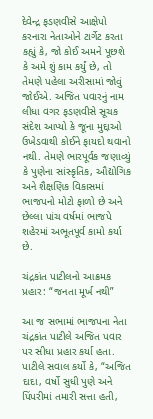દેવેન્દ્ર ફડણવીસે આક્ષેપો કરનારા નેતાઓને ટાર્ગેટ કરતા કહ્યું કે, જો કોઈ અમને પૂછશે કે અમે શું કામ કર્યું છે, તો તેમણે પહેલા અરીસામાં જોવું જોઈએ. અજિત પવારનું નામ લીધા વગર ફડણવીસે સૂચક સંદેશ આપ્યો કે જૂના મુદ્દાઓ ઉખેડવાથી કોઈને ફાયદો થવાનો નથી. તેમણે ભારપૂર્વક જણાવ્યું કે પુણેના સાંસ્કૃતિક, ઔદ્યોગિક અને શૈક્ષણિક વિકાસમાં ભાજપનો મોટો ફાળો છે અને છેલ્લા પાંચ વર્ષમાં ભાજપે શહેરમાં અભૂતપૂર્વ કામો કર્યા છે.

ચંદ્રકાંત પાટીલનો આક્રમક પ્રહાર: “જનતા મૂર્ખ નથી”

આ જ સભામાં ભાજપના નેતા ચંદ્રકાંત પાટીલે અજિત પવાર પર સીધા પ્રહાર કર્યા હતા. પાટીલે સવાલ કર્યો કે, “અજિત દાદા, વર્ષો સુધી પુણે અને પિંપરીમાં તમારી સત્તા હતી,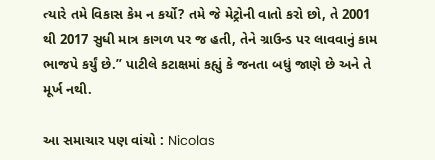ત્યારે તમે વિકાસ કેમ ન કર્યો? તમે જે મેટ્રોની વાતો કરો છો, તે 2001 થી 2017 સુધી માત્ર કાગળ પર જ હતી, તેને ગ્રાઉન્ડ પર લાવવાનું કામ ભાજપે કર્યું છે.” પાટીલે કટાક્ષમાં કહ્યું કે જનતા બધું જાણે છે અને તે મૂર્ખ નથી.

આ સમાચાર પણ વાંચો : Nicolas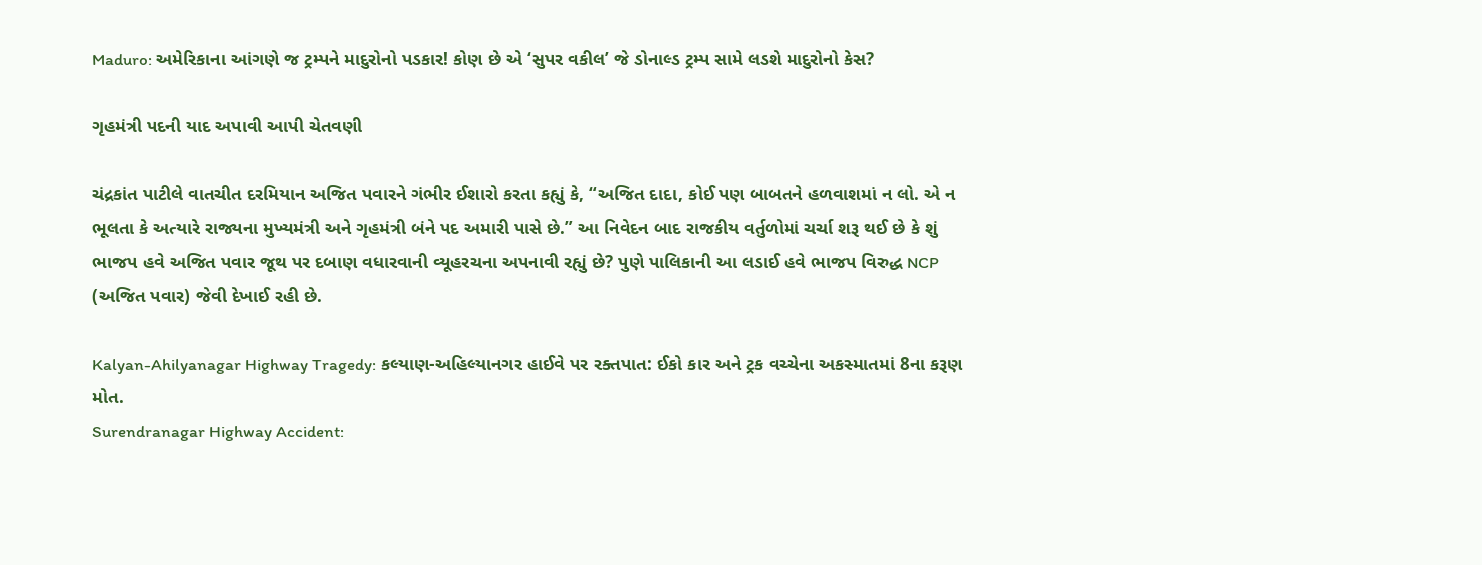Maduro: અમેરિકાના આંગણે જ ટ્રમ્પને માદુરોનો પડકાર! કોણ છે એ ‘સુપર વકીલ’ જે ડોનાલ્ડ ટ્રમ્પ સામે લડશે માદુરોનો કેસ?

ગૃહમંત્રી પદની યાદ અપાવી આપી ચેતવણી

ચંદ્રકાંત પાટીલે વાતચીત દરમિયાન અજિત પવારને ગંભીર ઈશારો કરતા કહ્યું કે, “અજિત દાદા, કોઈ પણ બાબતને હળવાશમાં ન લો. એ ન ભૂલતા કે અત્યારે રાજ્યના મુખ્યમંત્રી અને ગૃહમંત્રી બંને પદ અમારી પાસે છે.” આ નિવેદન બાદ રાજકીય વર્તુળોમાં ચર્ચા શરૂ થઈ છે કે શું ભાજપ હવે અજિત પવાર જૂથ પર દબાણ વધારવાની વ્યૂહરચના અપનાવી રહ્યું છે? પુણે પાલિકાની આ લડાઈ હવે ભાજપ વિરુદ્ધ NCP (અજિત પવાર) જેવી દેખાઈ રહી છે.

Kalyan-Ahilyanagar Highway Tragedy: કલ્યાણ-અહિલ્યાનગર હાઈવે પર રક્તપાત: ઈકો કાર અને ટ્રક વચ્ચેના અકસ્માતમાં 8ના કરૂણ મોત.
Surendranagar Highway Accident: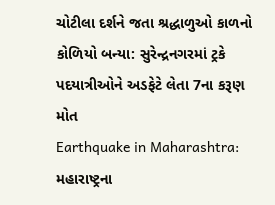ચોટીલા દર્શને જતા શ્રદ્ધાળુઓ કાળનો કોળિયો બન્યા: સુરેન્દ્રનગરમાં ટ્રકે પદયાત્રીઓને અડફેટે લેતા 7ના કરૂણ મોત
Earthquake in Maharashtra: મહારાષ્ટ્રના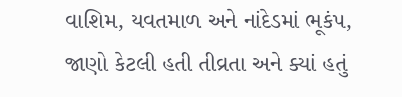વાશિમ, યવતમાળ અને નાંદેડમાં ભૂકંપ, જાણો કેટલી હતી તીવ્રતા અને ક્યાં હતું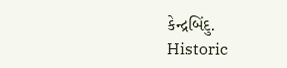કેન્દ્રબિંદુ.
Historic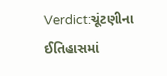Verdict:ચૂંટણીના ઈતિહાસમાં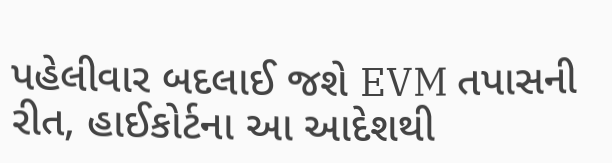પહેલીવાર બદલાઈ જશે EVM તપાસની રીત, હાઈકોર્ટના આ આદેશથી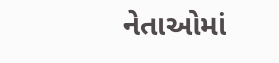નેતાઓમાં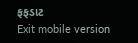ફફડાટ
Exit mobile version